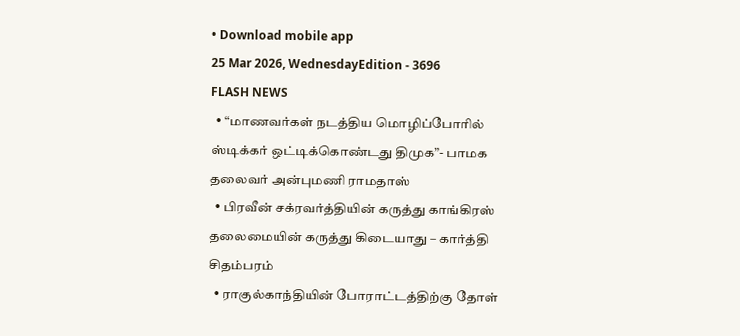• Download mobile app
25 Mar 2026, WednesdayEdition - 3696
FLASH NEWS
  • “மாணவர்கள் நடத்திய மொழிப்போரில் ஸ்டிக்கர் ஒட்டிக்கொண்டது திமுக”- பாமக தலைவர் அன்புமணி ராமதாஸ்
  • பிரவீன் சக்ரவர்த்தியின் கருத்து காங்கிரஸ் தலைமையின் கருத்து கிடையாது – கார்த்தி சிதம்பரம்
  • ராகுல்காந்தியின் போராட்டத்திற்கு தோள்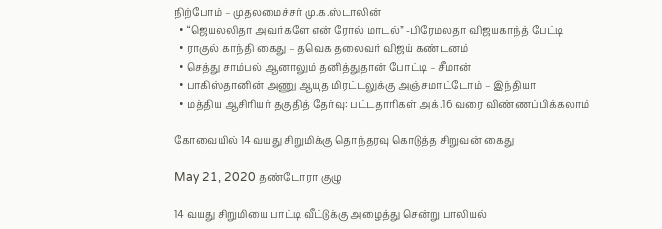நிற்போம் – முதலமைச்சர் மு.க.ஸ்டாலின்
  • “ஜெயலலிதா அவர்களே என் ரோல் மாடல்” -பிரேமலதா விஜயகாந்த் பேட்டி
  • ராகுல் காந்தி கைது – தவெக தலைவர் விஜய் கண்டனம்
  • செத்து சாம்பல் ஆனாலும் தனித்துதான் போட்டி – சீமான்
  • பாகிஸ்தானின் அணு ஆயுத மிரட்டலுக்கு அஞ்சமாட்டோம் – இந்தியா
  • மத்திய ஆசிரியர் தகுதித் தேர்வு: பட்டதாரிகள் அக்.16 வரை விண்ணப்பிக்கலாம்

கோவையில் 14 வயது சிறுமிக்கு தொந்தரவு கொடுத்த சிறுவன் கைது

May 21, 2020 தண்டோரா குழு

14 வயது சிறுமியை பாட்டி வீட்டுக்கு அழைத்து சென்று பாலியல்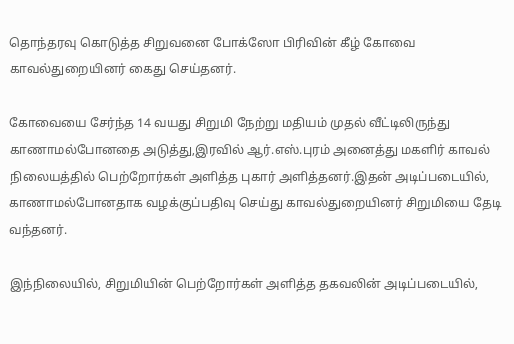தொந்தரவு கொடுத்த சிறுவனை போக்ஸோ பிரிவின் கீழ் கோவை காவல்துறையினர் கைது செய்தனர்.

கோவையை சேர்ந்த 14 வயது சிறுமி நேற்று மதியம் முதல் வீட்டிலிருந்து காணாமல்போனதை அடுத்து,இரவில் ஆர்.எஸ்.புரம் அனைத்து மகளிர் காவல் நிலையத்தில் பெற்றோர்கள் அளித்த புகார் அளித்தனர்.இதன் அடிப்படையில், காணாமல்போனதாக வழக்குப்பதிவு செய்து காவல்துறையினர் சிறுமியை தேடி வந்தனர்.

இந்நிலையில், சிறுமியின் பெற்றோர்கள் அளித்த தகவலின் அடிப்படையில்,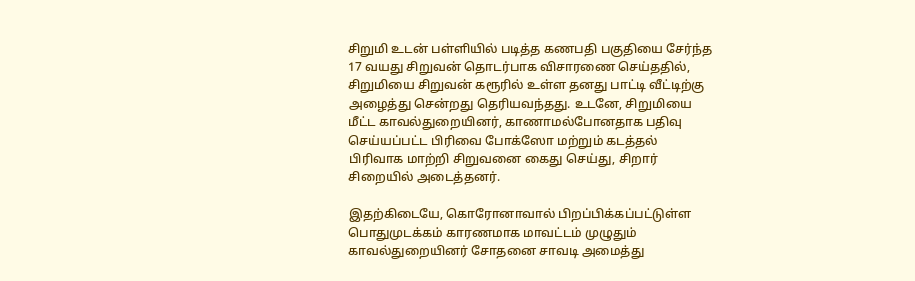சிறுமி உடன் பள்ளியில் படித்த கணபதி பகுதியை சேர்ந்த 17 வயது சிறுவன் தொடர்பாக விசாரணை செய்ததில், சிறுமியை சிறுவன் கரூரில் உள்ள தனது பாட்டி வீட்டிற்கு அழைத்து சென்றது தெரியவந்தது. உடனே, சிறுமியை மீட்ட காவல்துறையினர், காணாமல்போனதாக பதிவு செய்யப்பட்ட பிரிவை போக்ஸோ மற்றும் கடத்தல் பிரிவாக மாற்றி சிறுவனை கைது செய்து, சிறார் சிறையில் அடைத்தனர்.

இதற்கிடையே, கொரோனாவால் பிறப்பிக்கப்பட்டுள்ள பொதுமுடக்கம் காரணமாக மாவட்டம் முழுதும் காவல்துறையினர் சோதனை சாவடி அமைத்து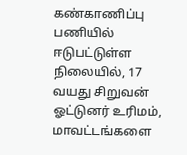கண்காணிப்பு பணியில் ஈடுபட்டுள்ள நிலையில், 17 வயது சிறுவன் ஓட்டுனர் உரிமம், மாவட்டங்களை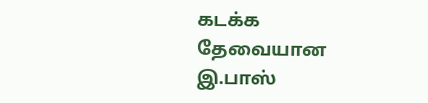கடக்க தேவையான இ.பாஸ்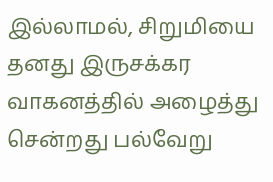இல்லாமல், சிறுமியை தனது இருசக்கர வாகனத்தில் அழைத்து சென்றது பல்வேறு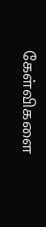கேள்விகளை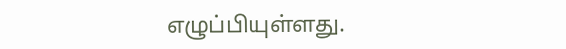எழுப்பியுள்ளது.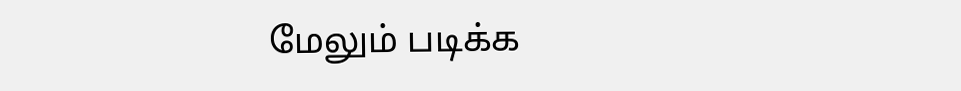மேலும் படிக்க